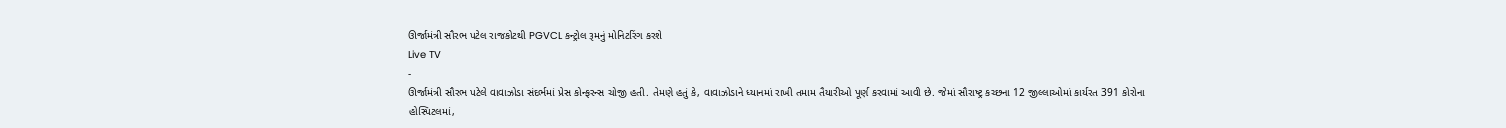ઊર્જામંત્રી સૌરભ પટેલ રાજકોટથી PGVCL કન્ટ્રોલ રૂમનું મોનિટરિંગ કરશે
Live TV
-
ઊર્જામંત્રી સૌરભ પટેલે વાવાઝોડા સંદર્ભમાં પ્રેસ કોન્ફરન્સ ચોજી હતી. તેમણે હતું કે, વાવાઝોડાને ધ્યાનમાં રાખી તમામ તૈયારીઓ પૂર્ણ કરવામાં આવી છે. જેમાં સૌરાષ્ટ્ર કચ્છના 12 જીલ્લાઓમાં કાર્યરત 391 કોરોના હોસ્પિટલમાં,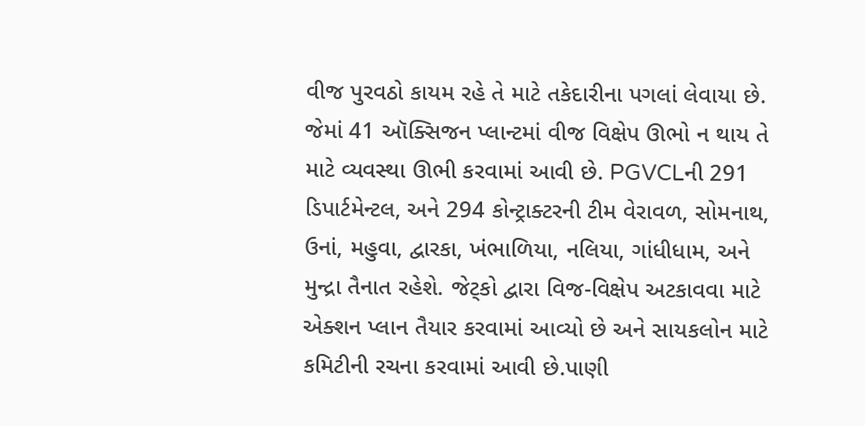વીજ પુરવઠો કાયમ રહે તે માટે તકેદારીના પગલાં લેવાયા છે. જેમાં 41 ઑક્સિજન પ્લાન્ટમાં વીજ વિક્ષેપ ઊભો ન થાય તે માટે વ્યવસ્થા ઊભી કરવામાં આવી છે. PGVCLની 291 ડિપાર્ટમેન્ટલ, અને 294 કોન્ટ્રાક્ટરની ટીમ વેરાવળ, સોમનાથ, ઉનાં, મહુવા, દ્વારકા, ખંભાળિયા, નલિયા, ગાંધીધામ, અને મુન્દ્રા તૈનાત રહેશે. જેટ્કો દ્વારા વિજ-વિક્ષેપ અટકાવવા માટે એક્શન પ્લાન તૈયાર કરવામાં આવ્યો છે અને સાયકલોન માટે કમિટીની રચના કરવામાં આવી છે.પાણી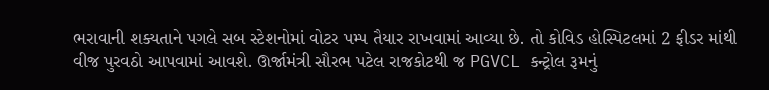ભરાવાની શક્યતાને પગલે સબ સ્ટેશનોમાં વોટર પમ્પ તૈયાર રાખવામાં આવ્યા છે. તો કોવિડ હોસ્પિટલમાં 2 ફીડર માંથી વીજ પુરવઠો આપવામાં આવશે. ઊર્જામંત્રી સૌરભ પટેલ રાજકોટથી જ PGVCL કન્ટ્રોલ રૂમનું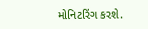મોનિટરિંગ કરશે.